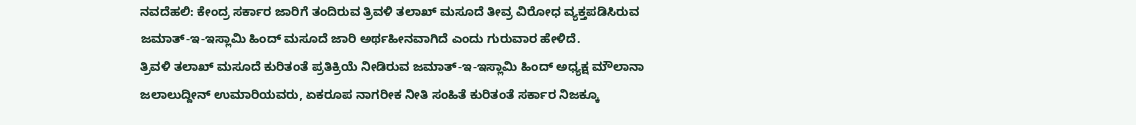ನವದೆಹಲಿ: ಕೇಂದ್ರ ಸರ್ಕಾರ ಜಾರಿಗೆ ತಂದಿರುವ ತ್ರಿವಳಿ ತಲಾಖ್ ಮಸೂದೆ ತೀವ್ರ ವಿರೋಧ ವ್ಯಕ್ತಪಡಿಸಿರುವ ಜಮಾತ್-ಇ-ಇಸ್ಲಾಮಿ ಹಿಂದ್ ಮಸೂದೆ ಜಾರಿ ಅರ್ಥಹೀನವಾಗಿದೆ ಎಂದು ಗುರುವಾರ ಹೇಳಿದೆ.
ತ್ರಿವಳಿ ತಲಾಖ್ ಮಸೂದೆ ಕುರಿತಂತೆ ಪ್ರತಿಕ್ರಿಯೆ ನೀಡಿರುವ ಜಮಾತ್-ಇ-ಇಸ್ಲಾಮಿ ಹಿಂದ್ ಅಧ್ಯಕ್ಷ ಮೌಲಾನಾ ಜಲಾಲುದ್ದೀನ್ ಉಮಾರಿಯವರು, ಏಕರೂಪ ನಾಗರೀಕ ನೀತಿ ಸಂಹಿತೆ ಕುರಿತಂತೆ ಸರ್ಕಾರ ನಿಜಕ್ಕೂ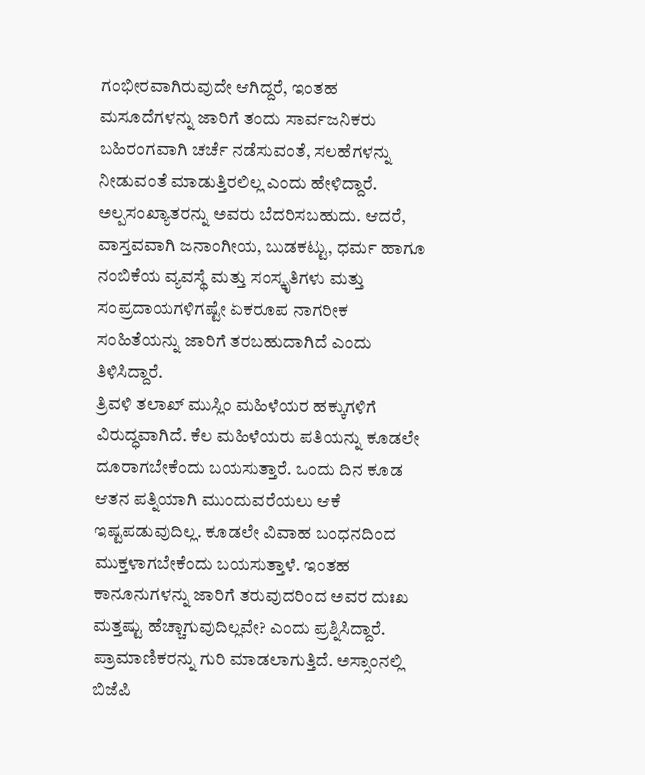ಗಂಭೀರವಾಗಿರುವುದೇ ಆಗಿದ್ದರೆ, ಇಂತಹ ಮಸೂದೆಗಳನ್ನು ಜಾರಿಗೆ ತಂದು ಸಾರ್ವಜನಿಕರು ಬಹಿರಂಗವಾಗಿ ಚರ್ಚೆ ನಡೆಸುವಂತೆ, ಸಲಹೆಗಳನ್ನು ನೀಡುವಂತೆ ಮಾಡುತ್ತಿರಲಿಲ್ಲ ಎಂದು ಹೇಳಿದ್ದಾರೆ.
ಅಲ್ಪಸಂಖ್ಯಾತರನ್ನು ಅವರು ಬೆದರಿಸಬಹುದು. ಆದರೆ, ವಾಸ್ತವವಾಗಿ ಜನಾಂಗೀಯ, ಬುಡಕಟ್ಟು, ಧರ್ಮ ಹಾಗೂ ನಂಬಿಕೆಯ ವ್ಯವಸ್ಥೆ ಮತ್ತು ಸಂಸ್ಕೃತಿಗಳು ಮತ್ತು ಸಂಪ್ರದಾಯಗಳಿಗಷ್ಟೇ ಏಕರೂಪ ನಾಗರೀಕ ಸಂಹಿತೆಯನ್ನು ಜಾರಿಗೆ ತರಬಹುದಾಗಿದೆ ಎಂದು ತಿಳಿಸಿದ್ದಾರೆ.
ತ್ರಿವಳಿ ತಲಾಖ್ ಮುಸ್ಲಿಂ ಮಹಿಳೆಯರ ಹಕ್ಕುಗಳಿಗೆ ವಿರುದ್ಧವಾಗಿದೆ. ಕೆಲ ಮಹಿಳೆಯರು ಪತಿಯನ್ನು ಕೂಡಲೇ ದೂರಾಗಬೇಕೆಂದು ಬಯಸುತ್ತಾರೆ. ಒಂದು ದಿನ ಕೂಡ ಆತನ ಪತ್ನಿಯಾಗಿ ಮುಂದುವರೆಯಲು ಆಕೆ ಇಷ್ಟಪಡುವುದಿಲ್ಲ. ಕೂಡಲೇ ವಿವಾಹ ಬಂಧನದಿಂದ ಮುಕ್ತಳಾಗಬೇಕೆಂದು ಬಯಸುತ್ತಾಳೆ. ಇಂತಹ ಕಾನೂನುಗಳನ್ನು ಜಾರಿಗೆ ತರುವುದರಿಂದ ಅವರ ದುಃಖ ಮತ್ತಷ್ಟು ಹೆಚ್ಚಾಗುವುದಿಲ್ಲವೇ? ಎಂದು ಪ್ರಶ್ನಿಸಿದ್ದಾರೆ.
ಪ್ರಾಮಾಣಿಕರನ್ನು ಗುರಿ ಮಾಡಲಾಗುತ್ತಿದೆ. ಅಸ್ಸಾಂನಲ್ಲಿ ಬಿಜೆಪಿ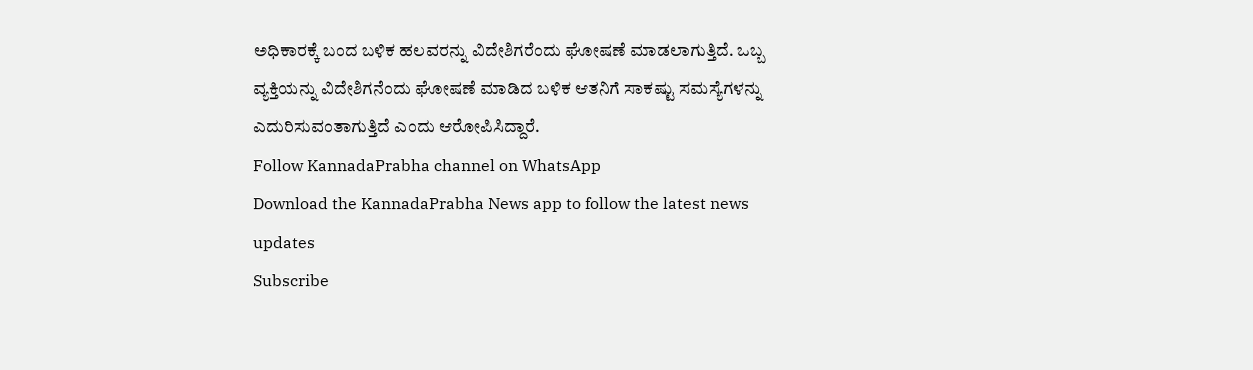ಅಧಿಕಾರಕ್ಕೆ ಬಂದ ಬಳಿಕ ಹಲವರನ್ನು ವಿದೇಶಿಗರೆಂದು ಘೋಷಣೆ ಮಾಡಲಾಗುತ್ತಿದೆ. ಒಬ್ಬ ವ್ಯಕ್ತಿಯನ್ನು ವಿದೇಶಿಗನೆಂದು ಘೋಷಣೆ ಮಾಡಿದ ಬಳಿಕ ಆತನಿಗೆ ಸಾಕಷ್ಟು ಸಮಸ್ಯೆಗಳನ್ನು ಎದುರಿಸುವಂತಾಗುತ್ತಿದೆ ಎಂದು ಆರೋಪಿಸಿದ್ದಾರೆ.
Follow KannadaPrabha channel on WhatsApp
Download the KannadaPrabha News app to follow the latest news updates
Subscribe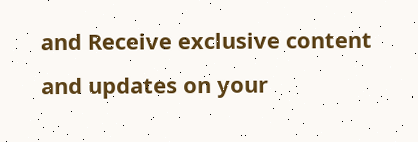and Receive exclusive content and updates on your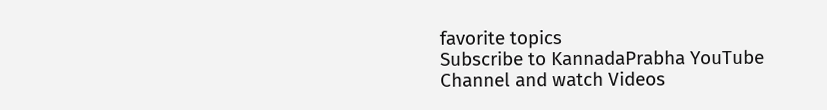favorite topics
Subscribe to KannadaPrabha YouTube Channel and watch Videos